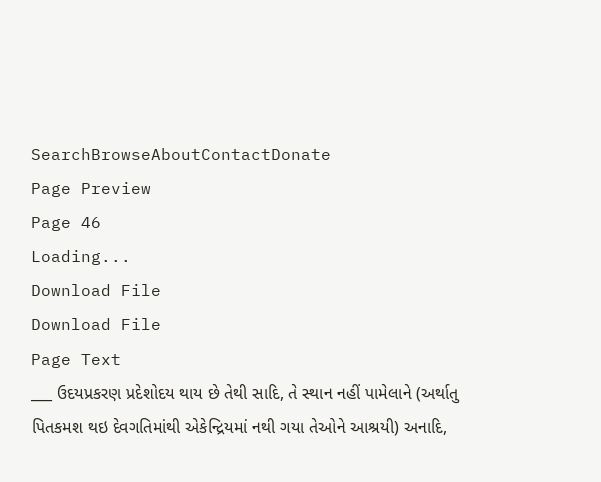SearchBrowseAboutContactDonate
Page Preview
Page 46
Loading...
Download File
Download File
Page Text
___ ઉદયપ્રકરણ પ્રદેશોદય થાય છે તેથી સાદિ, તે સ્થાન નહીં પામેલાને (અર્થાતુ પિતકમશ થઇ દેવગતિમાંથી એકેન્દ્રિયમાં નથી ગયા તેઓને આશ્રયી) અનાદિ,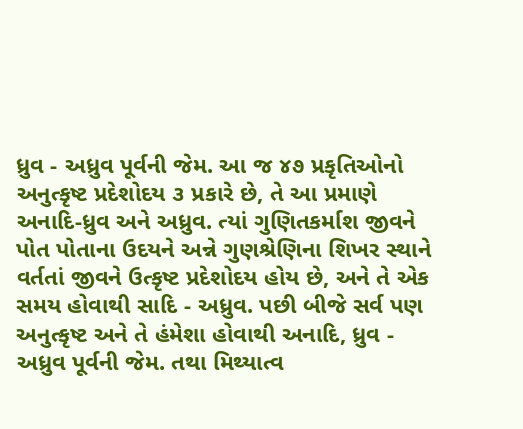ધ્રુવ - અધ્રુવ પૂર્વની જેમ. આ જ ૪૭ પ્રકૃતિઓનો અનુત્કૃષ્ટ પ્રદેશોદય ૩ પ્રકારે છે, તે આ પ્રમાણે અનાદિ-ધ્રુવ અને અધ્રુવ. ત્યાં ગુણિતકર્માશ જીવને પોત પોતાના ઉદયને અન્ને ગુણશ્રેણિના શિખર સ્થાને વર્તતાં જીવને ઉત્કૃષ્ટ પ્રદેશોદય હોય છે, અને તે એક સમય હોવાથી સાદિ - અધ્રુવ. પછી બીજે સર્વ પણ અનુત્કૃષ્ટ અને તે હંમેશા હોવાથી અનાદિ, ધ્રુવ - અધ્રુવ પૂર્વની જેમ. તથા મિથ્યાત્વ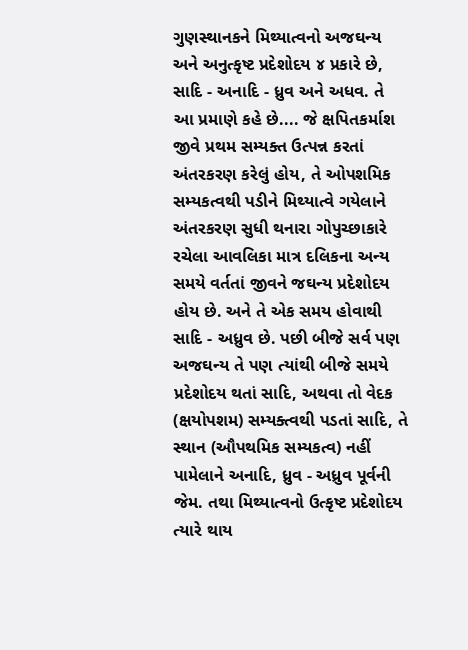ગુણસ્થાનકને મિથ્યાત્વનો અજઘન્ય અને અનુત્કૃષ્ટ પ્રદેશોદય ૪ પ્રકારે છે, સાદિ - અનાદિ - ધ્રુવ અને અધવ. તે આ પ્રમાણે કહે છે.... જે ક્ષપિતકર્માશ જીવે પ્રથમ સમ્યક્ત ઉત્પન્ન કરતાં અંતરકરણ કરેલું હોય, તે ઓપશમિક સમ્યકત્વથી પડીને મિથ્યાત્વે ગયેલાને અંતરકરણ સુધી થનારા ગોપુચ્છાકારે રચેલા આવલિકા માત્ર દલિકના અન્ય સમયે વર્તતાં જીવને જઘન્ય પ્રદેશોદય હોય છે. અને તે એક સમય હોવાથી સાદિ - અધ્રુવ છે. પછી બીજે સર્વ પણ અજઘન્ય તે પણ ત્યાંથી બીજે સમયે પ્રદેશોદય થતાં સાદિ, અથવા તો વેદક (ક્ષયોપશમ) સમ્યક્ત્વથી પડતાં સાદિ, તે સ્થાન (ઔપથમિક સમ્યકત્વ) નહીં પામેલાને અનાદિ, ધ્રુવ - અધ્રુવ પૂર્વની જેમ. તથા મિથ્યાત્વનો ઉત્કૃષ્ટ પ્રદેશોદય ત્યારે થાય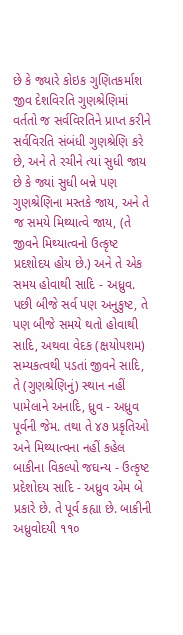છે કે જ્યારે કોઇક ગુણિતકર્માશ જીવ દેશવિરતિ ગુણશ્રેણિમાં વર્તતો જ સર્વવિરતિને પ્રાપ્ત કરીને સર્વવિરતિ સંબંધી ગુણશ્રેણિ કરે છે, અને તે રચીને ત્યાં સુધી જાય છે કે જ્યાં સુધી બન્ને પણ ગુણશ્રેણિના મસ્તકે જાય, અને તે જ સમયે મિથ્યાત્વે જાય, (તે જીવને મિથ્યાત્વનો ઉત્કૃષ્ટ પ્રદશોદય હોય છે.) અને તે એક સમય હોવાથી સાદિ - અધ્રુવ. પછી બીજે સર્વ પણ અનુકુષ્ટ, તે પણ બીજે સમયે થતો હોવાથી સાદિ, અથવા વેદક (ક્ષયોપશમ) સમ્યકત્વથી પડતાં જીવને સાદિ, તે (ગુણશ્રેણિનું) સ્થાન નહીં પામેલાને અનાદિ, ધ્રુવ - અધ્રુવ પૂર્વની જેમ. તથા તે ૪૭ પ્રકૃતિઓ અને મિથ્યાત્વના નહીં કહેલ બાકીના વિકલ્પો જઘન્ય - ઉત્કૃષ્ટ પ્રદેશોદય સાદિ - અધ્રુવ એમ બે પ્રકારે છે. તે પૂર્વ કહ્યા છે. બાકીની અધ્રુવોદયી ૧૧૦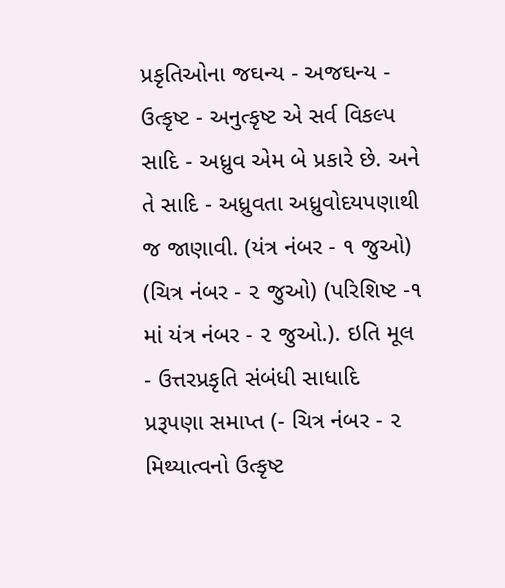પ્રકૃતિઓના જઘન્ય - અજઘન્ય - ઉત્કૃષ્ટ - અનુત્કૃષ્ટ એ સર્વ વિકલ્પ સાદિ - અધ્રુવ એમ બે પ્રકારે છે. અને તે સાદિ - અધ્રુવતા અધ્રુવોદયપણાથી જ જાણાવી. (યંત્ર નંબર - ૧ જુઓ) (ચિત્ર નંબર - ૨ જુઓ) (પરિશિષ્ટ -૧ માં યંત્ર નંબર - ૨ જુઓ.). ઇતિ મૂલ - ઉત્તરપ્રકૃતિ સંબંધી સાધાદિ પ્રરૂપણા સમાપ્ત (- ચિત્ર નંબર - ૨ મિથ્યાત્વનો ઉત્કૃષ્ટ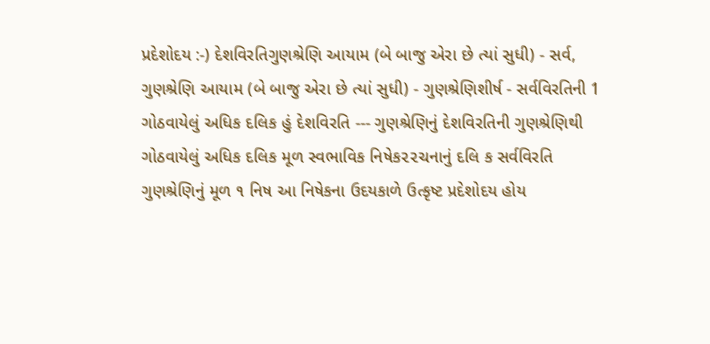પ્રદેશોદય :-) દેશવિરતિગુણશ્રેણિ આયામ (બે બાજુ એરા છે ત્યાં સુધી) - સર્વ, ગુણશ્રેણિ આયામ (બે બાજુ એરા છે ત્યાં સુધી) - ગુણશ્રેણિશીર્ષ - સર્વવિરતિની 1 ગોઠવાયેલું અધિક દલિક હું દેશવિરતિ --- ગુણશ્રેણિનું દેશવિરતિની ગુણશ્રેણિથી ગોઠવાયેલું અધિક દલિક મૂળ સ્વભાવિક નિષેક૨૨ચનાનું દલિ ક સર્વવિરતિ ગુણશ્રેણિનું મૂળ ૧ નિષ આ નિષેકના ઉદયકાળે ઉત્કૃષ્ટ પ્રદેશોદય હોય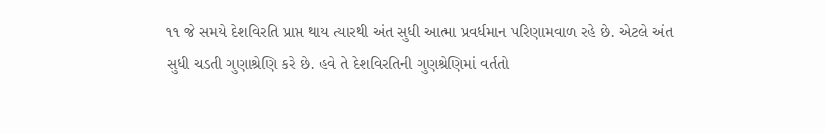૧૧ જે સમયે દેશવિરતિ પ્રાપ્ત થાય ત્યારથી અંત સુધી આત્મા પ્રવર્ધમાન પરિણામવાળ રહે છે. એટલે અંત સુધી ચડતી ગુણાશ્રેણિ કરે છે. હવે તે દેશવિરતિની ગુણશ્રેણિમાં વર્તતો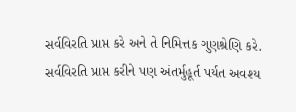સર્વવિરતિ પ્રાપ્ત કરે અને તે નિમિત્તક ગુણશ્રેણિ કરે. સર્વવિરતિ પ્રાપ્ત કરીને પણ અંતર્મુહૂર્ત પર્યત અવશ્ય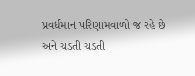પ્રવર્ધમાન પરિણામવાળો જ રહે છે અને ચડતી ચડતી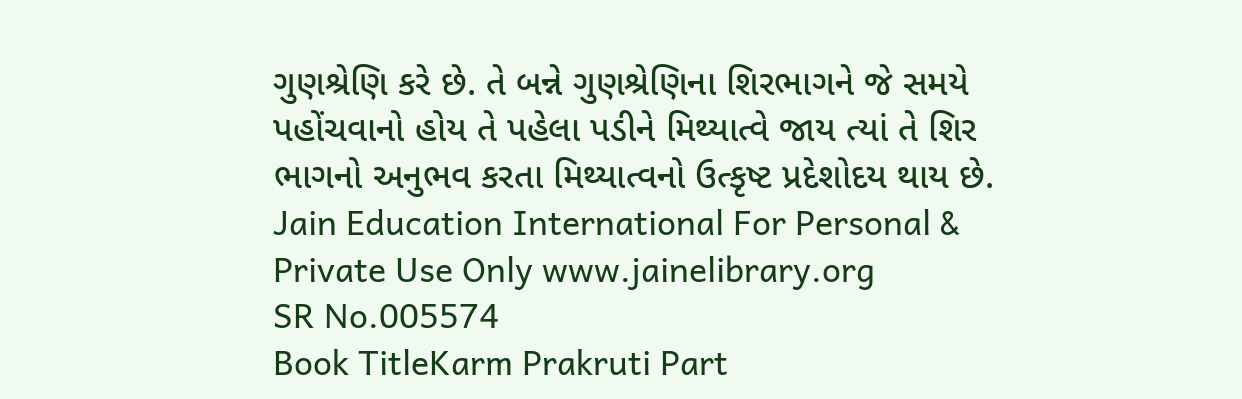ગુણશ્રેણિ કરે છે. તે બન્ને ગુણશ્રેણિના શિરભાગને જે સમયે પહોંચવાનો હોય તે પહેલા પડીને મિથ્યાત્વે જાય ત્યાં તે શિર ભાગનો અનુભવ કરતા મિથ્યાત્વનો ઉત્કૃષ્ટ પ્રદેશોદય થાય છે. Jain Education International For Personal & Private Use Only www.jainelibrary.org
SR No.005574
Book TitleKarm Prakruti Part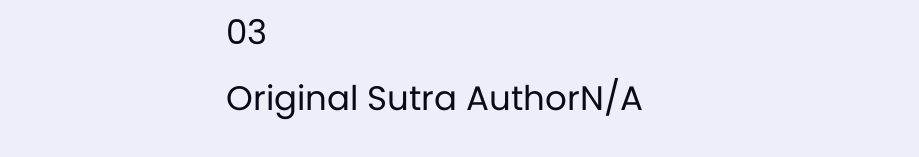03
Original Sutra AuthorN/A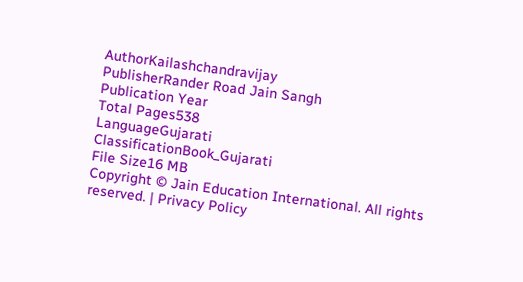AuthorKailashchandravijay
PublisherRander Road Jain Sangh
Publication Year
Total Pages538
LanguageGujarati
ClassificationBook_Gujarati
File Size16 MB
Copyright © Jain Education International. All rights reserved. | Privacy Policy